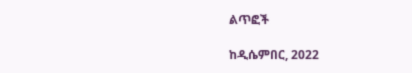ልጥፎች

ከዲሴምበር, 2022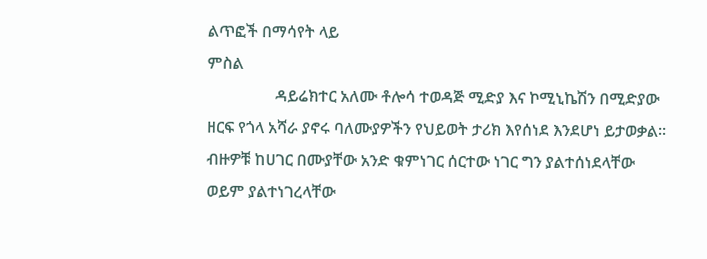ልጥፎች በማሳየት ላይ
ምስል
                 ዳይሬክተር አለሙ ቶሎሳ ተወዳጅ ሚድያ እና ኮሚኒኬሽን በሚድያው ዘርፍ የጎላ አሻራ ያኖሩ ባለሙያዎችን የህይወት ታሪክ እየሰነደ እንደሆነ ይታወቃል፡፡ ብዙዎቹ ከሀገር በሙያቸው አንድ ቁምነገር ሰርተው ነገር ግን ያልተሰነደላቸው ወይም ያልተነገረላቸው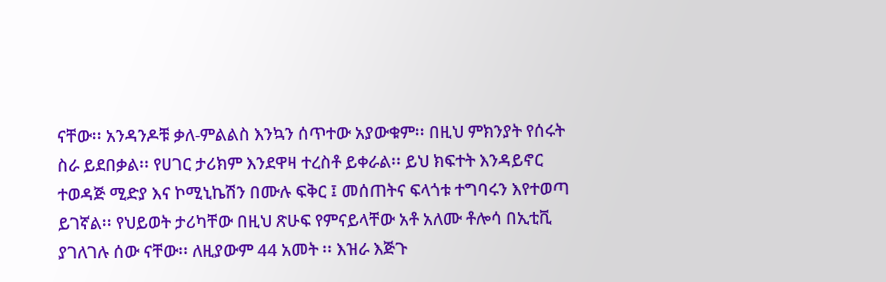ናቸው፡፡ አንዳንዶቹ ቃለ-ምልልስ እንኳን ሰጥተው አያውቁም፡፡ በዚህ ምክንያት የሰሩት ስራ ይደበቃል፡፡ የሀገር ታሪክም እንደዋዛ ተረስቶ ይቀራል፡፡ ይህ ክፍተት እንዳይኖር ተወዳጅ ሚድያ እና ኮሚኒኬሽን በሙሉ ፍቅር ፤ መሰጠትና ፍላጎቱ ተግባሩን እየተወጣ ይገኛል፡፡ የህይወት ታሪካቸው በዚህ ጽሁፍ የምናይላቸው አቶ አለሙ ቶሎሳ በኢቲቪ ያገለገሉ ሰው ናቸው፡፡ ለዚያውም 44 አመት ፡፡ እዝራ እጅጉ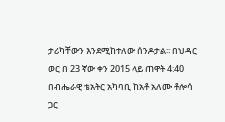ታሪካቸውን እንደሚከተለው ሰንዶታል፡፡ በህዳር ወር በ 23 ኛው ቀን 2015 ላይ ጠዋት 4:40 በብሔራዊ ቴአትር አካባቢ ከአቶ አለሙ ቶሎሳ ጋር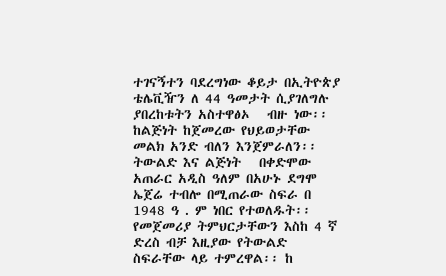ተገናኝተን ባደረግነው ቆይታ በኢትዮጵያ ቴሌቪዥን ለ 44 ዓመታት ሲያገለግሉ ያበረከቱትን አስተዋፅኦ   ብዙ ነው፡፡ ከልጅነት ከጀመረው የህይወታቸው መልክ አንድ ብለን እንጀምራለን፡፡           ትውልድ እና ልጅነት   በቀድሞው አጠራር አዲስ ዓለም በአሁኑ ደግሞ ኤጀሬ ተብሎ በሚጠራው ስፍራ በ 1948 ዓ . ም ነበር የተወለዱት፡፡ የመጀመሪያ ትምህርታቸውን እስከ 4 ኛ ድረስ ብቻ እዚያው የትውልድ ስፍራቸው ላይ ተምረዋል፡፡ ከ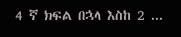4 ኛ ክፍል በኋላ እስከ 2 ...